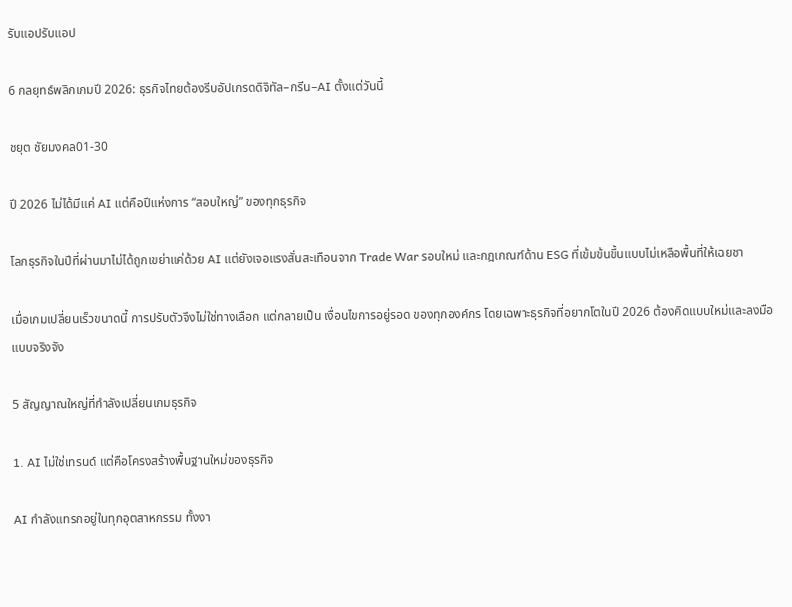รับแอปรับแอป

6 กลยุทธ์พลิกเกมปี 2026: ธุรกิจไทยต้องรีบอัปเกรดดิจิทัล–กรีน–AI ตั้งแต่วันนี้

ชยุต ชัยมงคล01-30

ปี 2026 ไม่ได้มีแค่ AI แต่คือปีแห่งการ “สอบใหญ่” ของทุกธุรกิจ

โลกธุรกิจในปีที่ผ่านมาไม่ได้ถูกเขย่าแค่ด้วย AI แต่ยังเจอแรงสั่นสะเทือนจาก Trade War รอบใหม่ และกฎเกณฑ์ด้าน ESG ที่เข้มข้นขึ้นแบบไม่เหลือพื้นที่ให้เฉยชา

เมื่อเกมเปลี่ยนเร็วขนาดนี้ การปรับตัวจึงไม่ใช่ทางเลือก แต่กลายเป็น เงื่อนไขการอยู่รอด ของทุกองค์กร โดยเฉพาะธุรกิจที่อยากโตในปี 2026 ต้องคิดแบบใหม่และลงมือแบบจริงจัง

5 สัญญาณใหญ่ที่กำลังเปลี่ยนเกมธุรกิจ

1. AI ไม่ใช่เทรนด์ แต่คือโครงสร้างพื้นฐานใหม่ของธุรกิจ

AI กำลังแทรกอยู่ในทุกอุตสาหกรรม ทั้งงา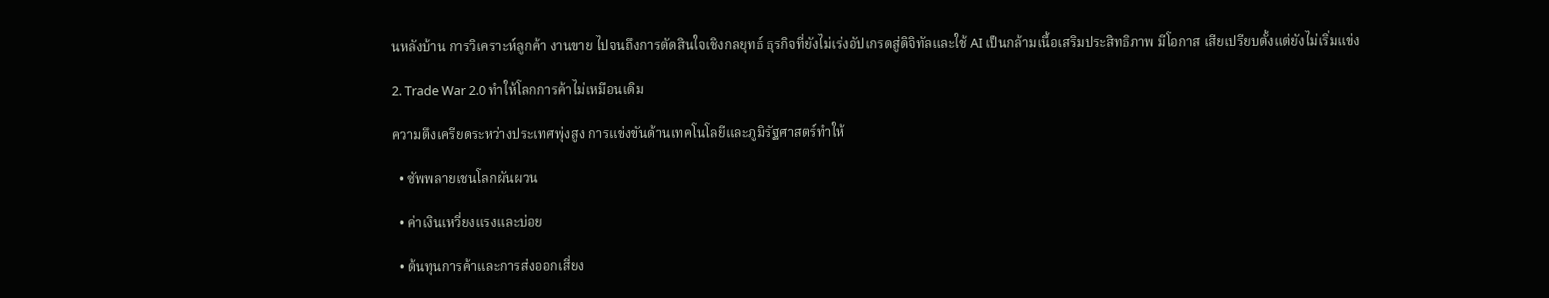นหลังบ้าน การวิเคราะห์ลูกค้า งานขาย ไปจนถึงการตัดสินใจเชิงกลยุทธ์ ธุรกิจที่ยังไม่เร่งอัปเกรดสู่ดิจิทัลและใช้ AI เป็นกล้ามเนื้อเสริมประสิทธิภาพ มีโอกาส เสียเปรียบตั้งแต่ยังไม่เริ่มแข่ง

2. Trade War 2.0 ทำให้โลกการค้าไม่เหมือนเดิม

ความตึงเครียดระหว่างประเทศพุ่งสูง การแข่งขันด้านเทคโนโลยีและภูมิรัฐศาสตร์ทำให้

  • ซัพพลายเชนโลกผันผวน

  • ค่าเงินเหวี่ยงแรงและบ่อย

  • ต้นทุนการค้าและการส่งออกเสี่ยง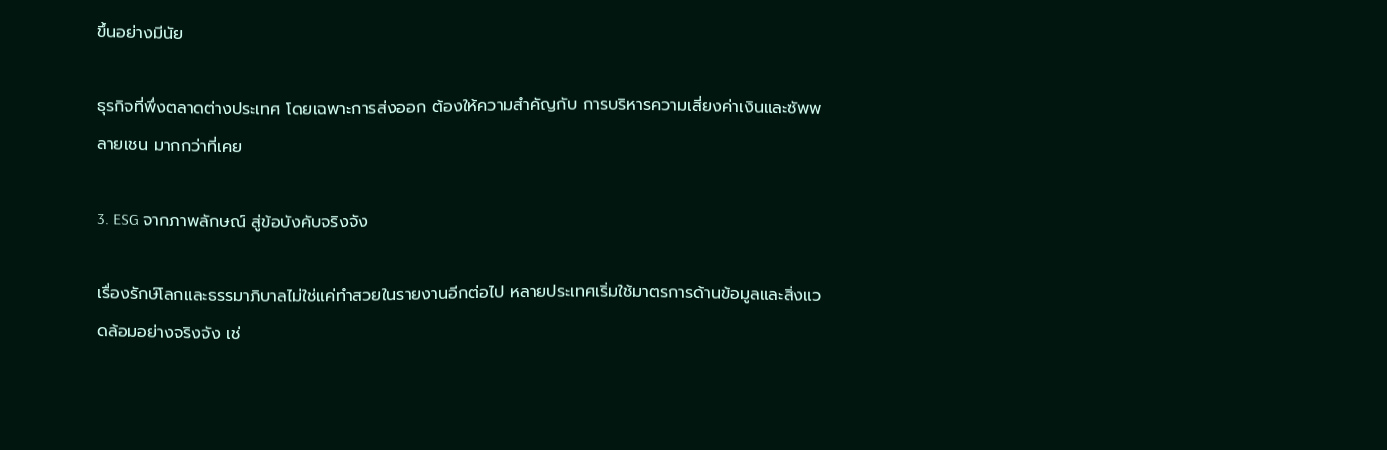ขึ้นอย่างมีนัย

ธุรกิจที่พึ่งตลาดต่างประเทศ โดยเฉพาะการส่งออก ต้องให้ความสำคัญกับ การบริหารความเสี่ยงค่าเงินและซัพพลายเชน มากกว่าที่เคย

3. ESG จากภาพลักษณ์ สู่ข้อบังคับจริงจัง

เรื่องรักษ์โลกและธรรมาภิบาลไม่ใช่แค่ทำสวยในรายงานอีกต่อไป หลายประเทศเริ่มใช้มาตรการด้านข้อมูลและสิ่งแวดล้อมอย่างจริงจัง เช่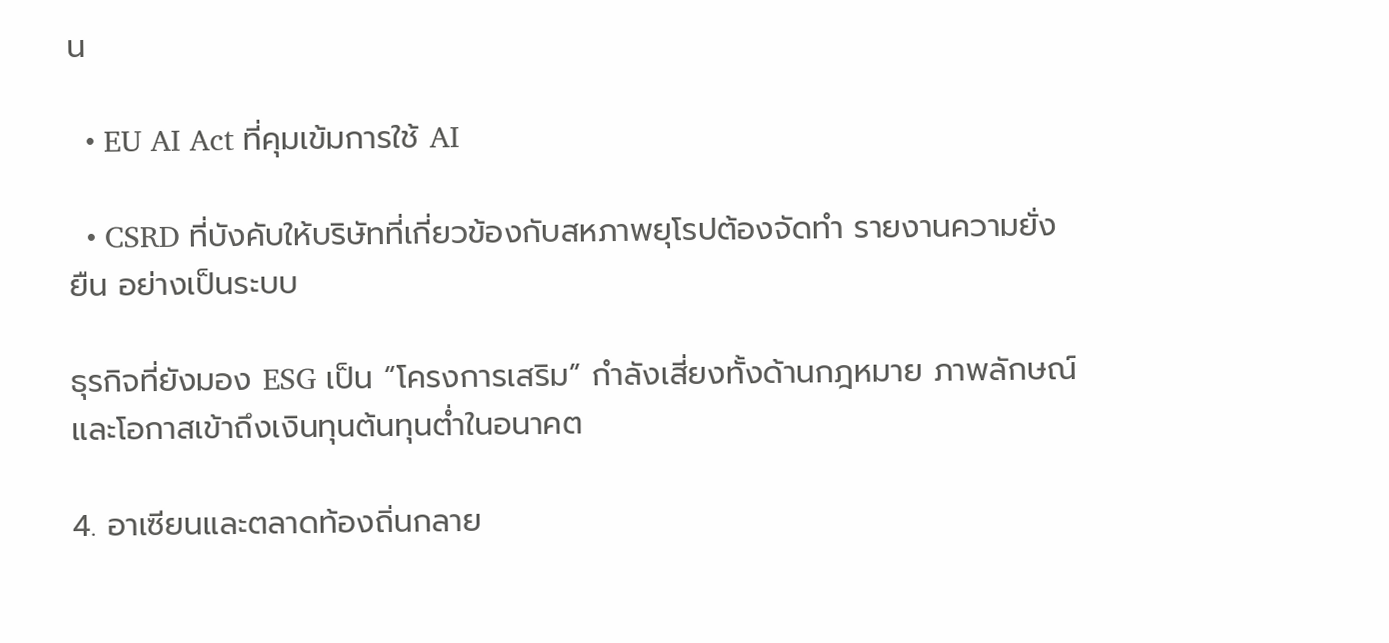น

  • EU AI Act ที่คุมเข้มการใช้ AI

  • CSRD ที่บังคับให้บริษัทที่เกี่ยวข้องกับสหภาพยุโรปต้องจัดทำ รายงานความยั่งยืน อย่างเป็นระบบ

ธุรกิจที่ยังมอง ESG เป็น “โครงการเสริม” กำลังเสี่ยงทั้งด้านกฎหมาย ภาพลักษณ์ และโอกาสเข้าถึงเงินทุนต้นทุนต่ำในอนาคต

4. อาเซียนและตลาดท้องถิ่นกลาย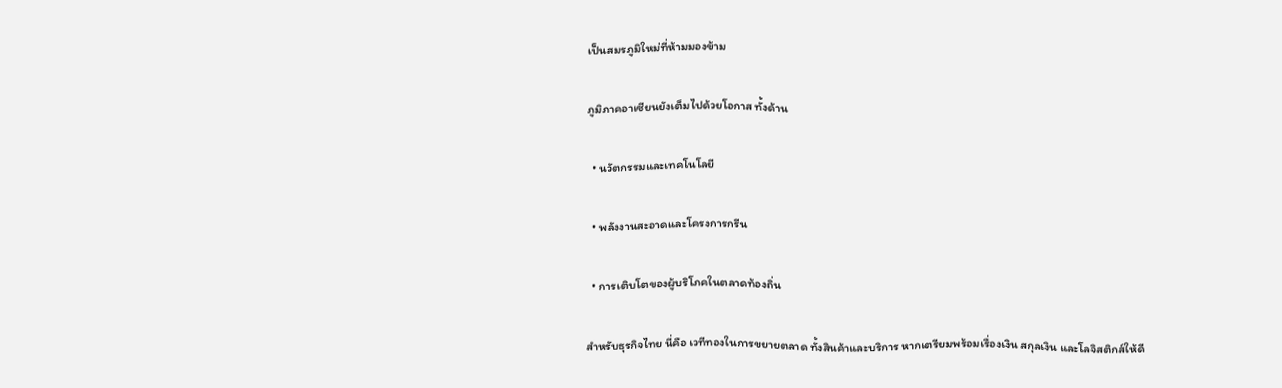เป็นสมรภูมิใหม่ที่ห้ามมองข้าม

ภูมิภาคอาเซียนยังเต็มไปด้วยโอกาส ทั้งด้าน

  • นวัตกรรมและเทคโนโลยี

  • พลังงานสะอาดและโครงการกรีน

  • การเติบโตของผู้บริโภคในตลาดท้องถิ่น

สำหรับธุรกิจไทย นี่คือ เวทีทองในการขยายตลาด ทั้งสินค้าและบริการ หากเตรียมพร้อมเรื่องเงิน สกุลเงิน และโลจิสติกส์ให้ดี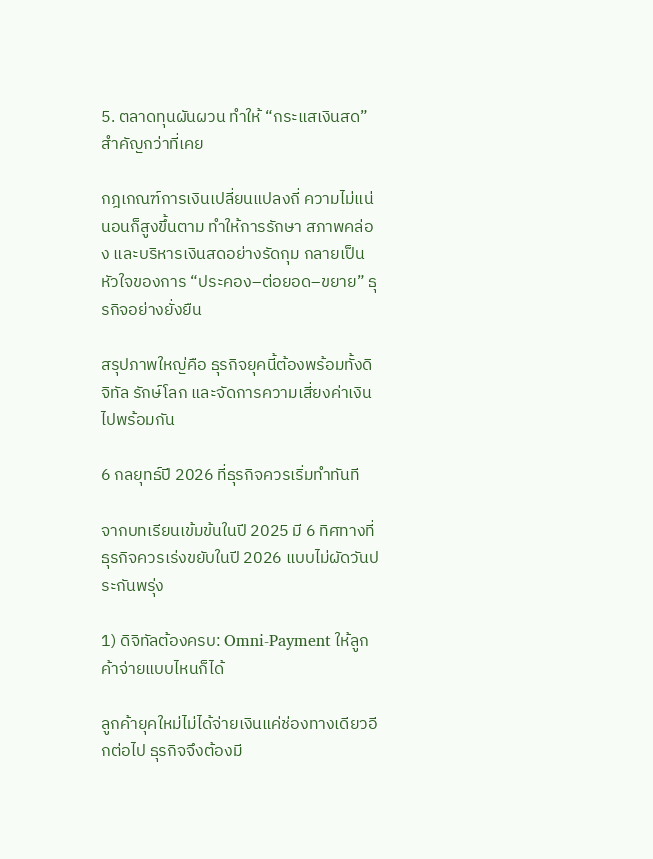5. ตลาดทุนผันผวน ทำให้ “กระแสเงินสด” สำคัญกว่าที่เคย

กฎเกณฑ์การเงินเปลี่ยนแปลงถี่ ความไม่แน่นอนก็สูงขึ้นตาม ทำให้การรักษา สภาพคล่อง และบริหารเงินสดอย่างรัดกุม กลายเป็นหัวใจของการ “ประคอง–ต่อยอด–ขยาย” ธุรกิจอย่างยั่งยืน

สรุปภาพใหญ่คือ ธุรกิจยุคนี้ต้องพร้อมทั้งดิจิทัล รักษ์โลก และจัดการความเสี่ยงค่าเงินไปพร้อมกัน

6 กลยุทธ์ปี 2026 ที่ธุรกิจควรเริ่มทำทันที

จากบทเรียนเข้มข้นในปี 2025 มี 6 ทิศทางที่ธุรกิจควรเร่งขยับในปี 2026 แบบไม่ผัดวันประกันพรุ่ง

1) ดิจิทัลต้องครบ: Omni-Payment ให้ลูกค้าจ่ายแบบไหนก็ได้

ลูกค้ายุคใหม่ไม่ได้จ่ายเงินแค่ช่องทางเดียวอีกต่อไป ธุรกิจจึงต้องมี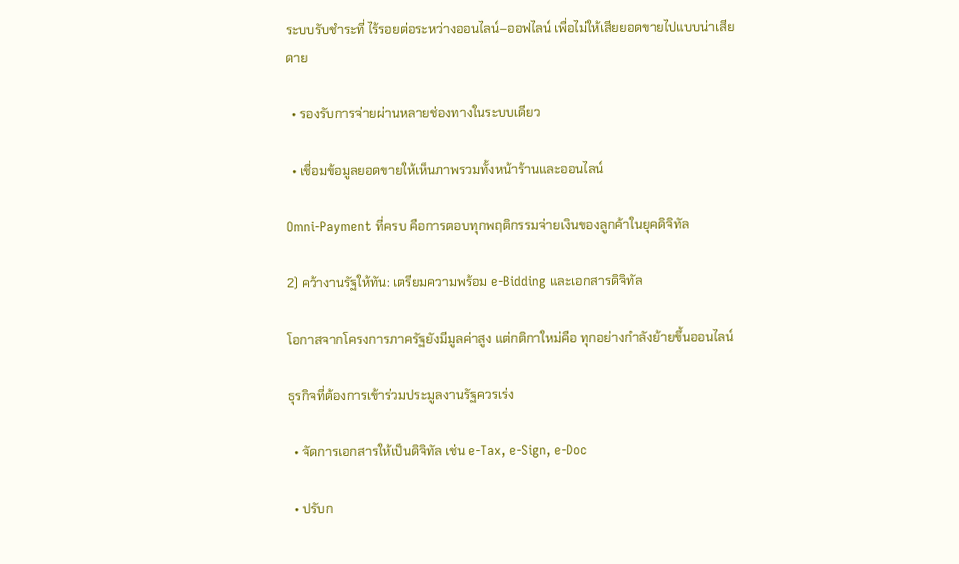ระบบรับชำระที่ ไร้รอยต่อระหว่างออนไลน์–ออฟไลน์ เพื่อไม่ให้เสียยอดขายไปแบบน่าเสียดาย

  • รองรับการจ่ายผ่านหลายช่องทางในระบบเดียว

  • เชื่อมข้อมูลยอดขายให้เห็นภาพรวมทั้งหน้าร้านและออนไลน์

Omni-Payment ที่ครบ คือการตอบทุกพฤติกรรมจ่ายเงินของลูกค้าในยุคดิจิทัล

2) คว้างานรัฐให้ทัน: เตรียมความพร้อม e-Bidding และเอกสารดิจิทัล

โอกาสจากโครงการภาครัฐยังมีมูลค่าสูง แต่กติกาใหม่คือ ทุกอย่างกำลังย้ายขึ้นออนไลน์

ธุรกิจที่ต้องการเข้าร่วมประมูลงานรัฐควรเร่ง

  • จัดการเอกสารให้เป็นดิจิทัล เช่น e-Tax, e-Sign, e-Doc

  • ปรับก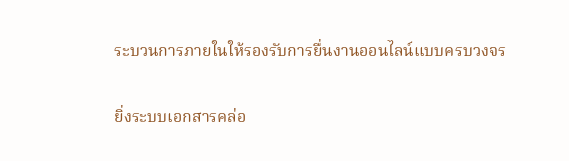ระบวนการภายในให้รองรับการยื่นงานออนไลน์แบบครบวงจร

ยิ่งระบบเอกสารคล่อ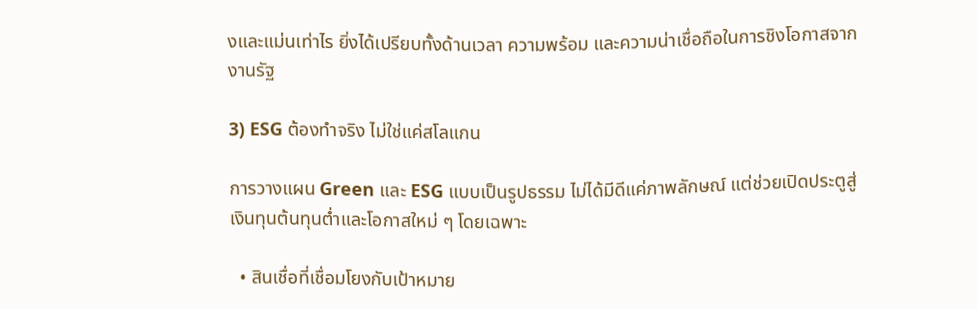งและแม่นเท่าไร ยิ่งได้เปรียบทั้งด้านเวลา ความพร้อม และความน่าเชื่อถือในการชิงโอกาสจากงานรัฐ

3) ESG ต้องทำจริง ไม่ใช่แค่สโลแกน

การวางแผน Green และ ESG แบบเป็นรูปธรรม ไม่ได้มีดีแค่ภาพลักษณ์ แต่ช่วยเปิดประตูสู่เงินทุนต้นทุนต่ำและโอกาสใหม่ ๆ โดยเฉพาะ

  • สินเชื่อที่เชื่อมโยงกับเป้าหมาย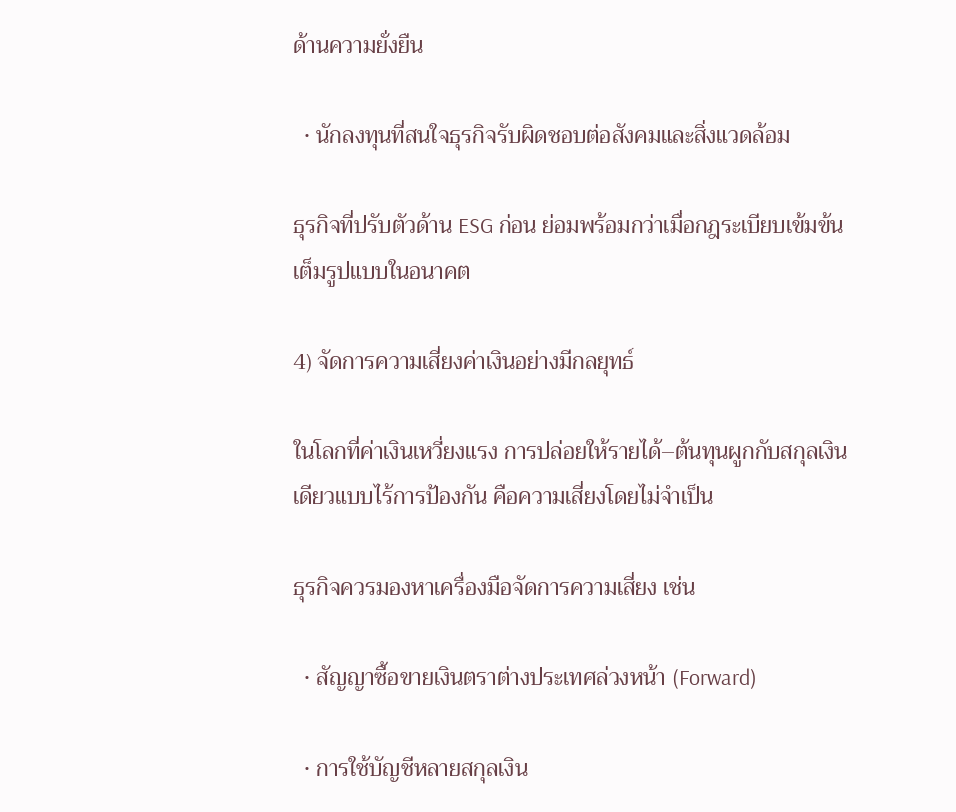ด้านความยั่งยืน

  • นักลงทุนที่สนใจธุรกิจรับผิดชอบต่อสังคมและสิ่งแวดล้อม

ธุรกิจที่ปรับตัวด้าน ESG ก่อน ย่อมพร้อมกว่าเมื่อกฎระเบียบเข้มข้นเต็มรูปแบบในอนาคต

4) จัดการความเสี่ยงค่าเงินอย่างมีกลยุทธ์

ในโลกที่ค่าเงินเหวี่ยงแรง การปล่อยให้รายได้–ต้นทุนผูกกับสกุลเงินเดียวแบบไร้การป้องกัน คือความเสี่ยงโดยไม่จำเป็น

ธุรกิจควรมองหาเครื่องมือจัดการความเสี่ยง เช่น

  • สัญญาซื้อขายเงินตราต่างประเทศล่วงหน้า (Forward)

  • การใช้บัญชีหลายสกุลเงิน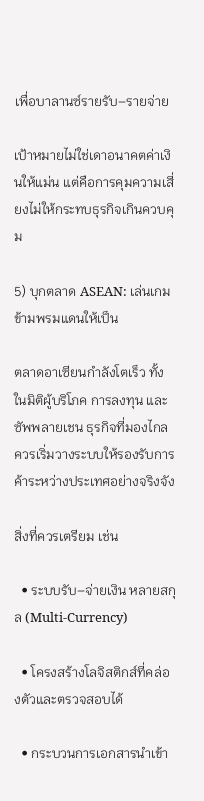เพื่อบาลานซ์รายรับ–รายจ่าย

เป้าหมายไม่ใช่เดาอนาคตค่าเงินให้แม่น แต่คือการคุมความเสี่ยงไม่ให้กระทบธุรกิจเกินควบคุม

5) บุกตลาด ASEAN: เล่นเกมข้ามพรมแดนให้เป็น

ตลาดอาเซียนกำลังโตเร็ว ทั้งในมิติผู้บริโภค การลงทุน และซัพพลายเชน ธุรกิจที่มองไกลควรเริ่มวางระบบให้รองรับการค้าระหว่างประเทศอย่างจริงจัง

สิ่งที่ควรเตรียม เช่น

  • ระบบรับ–จ่ายเงิน หลายสกุล (Multi-Currency)

  • โครงสร้างโลจิสติกส์ที่คล่องตัวและตรวจสอบได้

  • กระบวนการเอกสารนำเข้า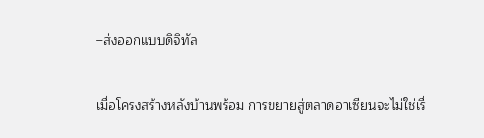–ส่งออกแบบดิจิทัล

เมื่อโครงสร้างหลังบ้านพร้อม การขยายสู่ตลาดอาเซียนจะไม่ใช่เรื่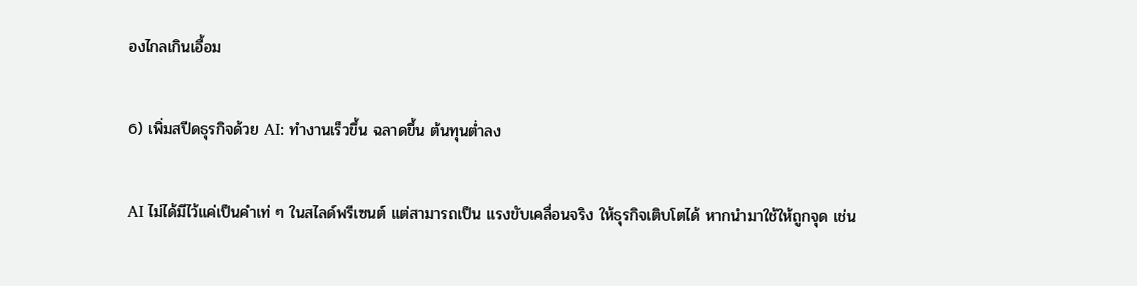องไกลเกินเอื้อม

6) เพิ่มสปีดธุรกิจด้วย AI: ทำงานเร็วขึ้น ฉลาดขึ้น ต้นทุนต่ำลง

AI ไม่ได้มีไว้แค่เป็นคำเท่ ๆ ในสไลด์พรีเซนต์ แต่สามารถเป็น แรงขับเคลื่อนจริง ให้ธุรกิจเติบโตได้ หากนำมาใช้ให้ถูกจุด เช่น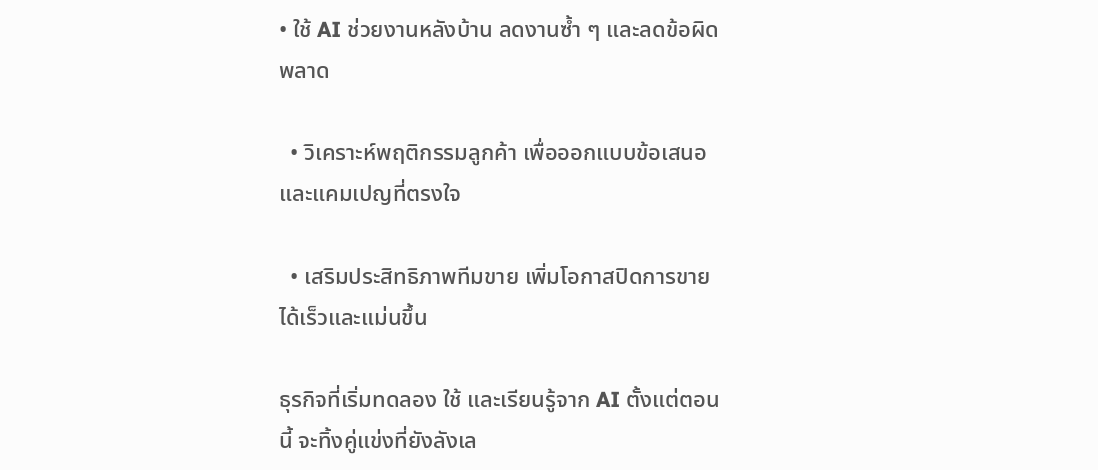• ใช้ AI ช่วยงานหลังบ้าน ลดงานซ้ำ ๆ และลดข้อผิดพลาด

  • วิเคราะห์พฤติกรรมลูกค้า เพื่อออกแบบข้อเสนอและแคมเปญที่ตรงใจ

  • เสริมประสิทธิภาพทีมขาย เพิ่มโอกาสปิดการขายได้เร็วและแม่นขึ้น

ธุรกิจที่เริ่มทดลอง ใช้ และเรียนรู้จาก AI ตั้งแต่ตอนนี้ จะทิ้งคู่แข่งที่ยังลังเล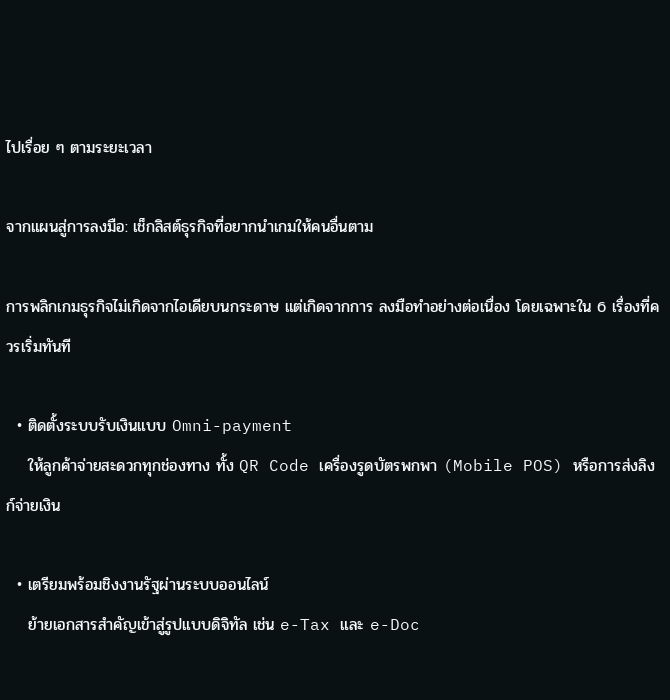ไปเรื่อย ๆ ตามระยะเวลา

จากแผนสู่การลงมือ: เช็กลิสต์ธุรกิจที่อยากนำเกมให้คนอื่นตาม

การพลิกเกมธุรกิจไม่เกิดจากไอเดียบนกระดาษ แต่เกิดจากการ ลงมือทำอย่างต่อเนื่อง โดยเฉพาะใน 6 เรื่องที่ควรเริ่มทันที

  • ติดตั้งระบบรับเงินแบบ Omni-payment
    ให้ลูกค้าจ่ายสะดวกทุกช่องทาง ทั้ง QR Code เครื่องรูดบัตรพกพา (Mobile POS) หรือการส่งลิงก์จ่ายเงิน

  • เตรียมพร้อมชิงงานรัฐผ่านระบบออนไลน์
    ย้ายเอกสารสำคัญเข้าสู่รูปแบบดิจิทัล เช่น e-Tax และ e-Doc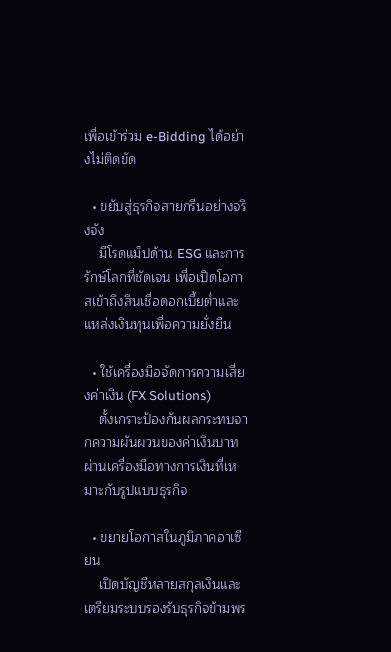เพื่อเข้าร่วม e-Bidding ได้อย่างไม่ติดขัด

  • ขยับสู่ธุรกิจสายกรีนอย่างจริงจัง
    มีโรดแม็ปด้าน ESG และการรักษ์โลกที่ชัดเจน เพื่อเปิดโอกาสเข้าถึงสินเชื่อดอกเบี้ยต่ำและแหล่งเงินทุนเพื่อความยั่งยืน

  • ใช้เครื่องมือจัดการความเสี่ยงค่าเงิน (FX Solutions)
    ตั้งเกราะป้องกันผลกระทบจากความผันผวนของค่าเงินบาท ผ่านเครื่องมือทางการเงินที่เหมาะกับรูปแบบธุรกิจ

  • ขยายโอกาสในภูมิภาคอาเซียน
    เปิดบัญชีหลายสกุลเงินและเตรียมระบบรองรับธุรกิจข้ามพร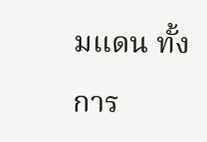มแดน ทั้งการ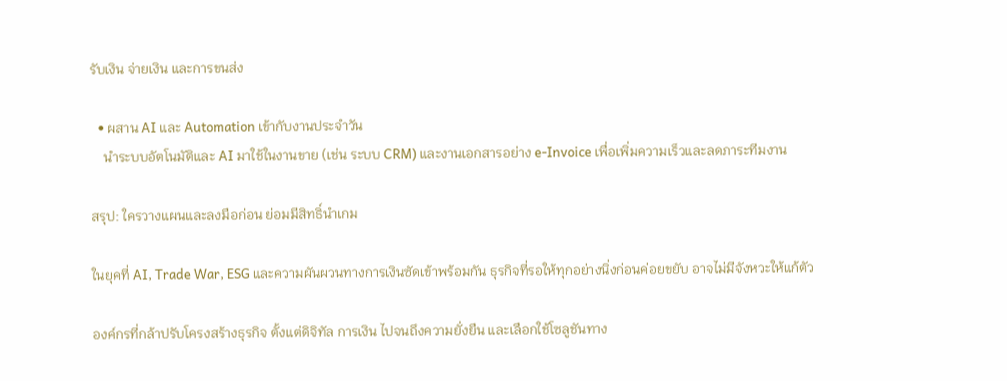รับเงิน จ่ายเงิน และการขนส่ง

  • ผสาน AI และ Automation เข้ากับงานประจำวัน
    นำระบบอัตโนมัติและ AI มาใช้ในงานขาย (เช่น ระบบ CRM) และงานเอกสารอย่าง e-Invoice เพื่อเพิ่มความเร็วและลดภาระทีมงาน

สรุป: ใครวางแผนและลงมือก่อน ย่อมมีสิทธิ์นำเกม

ในยุคที่ AI, Trade War, ESG และความผันผวนทางการเงินซัดเข้าพร้อมกัน ธุรกิจที่รอให้ทุกอย่างนิ่งก่อนค่อยขยับ อาจไม่มีจังหวะให้แก้ตัว

องค์กรที่กล้าปรับโครงสร้างธุรกิจ ตั้งแต่ดิจิทัล การเงิน ไปจนถึงความยั่งยืน และเลือกใช้โซลูชันทาง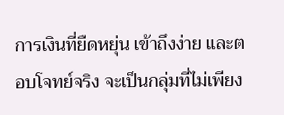การเงินที่ยืดหยุ่น เข้าถึงง่าย และตอบโจทย์จริง จะเป็นกลุ่มที่ไม่เพียง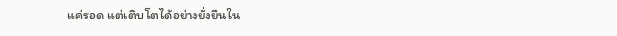แค่รอด แต่เติบโตได้อย่างยั่งยืนใน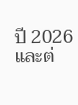ปี 2026 และต่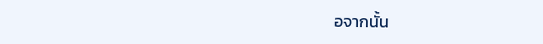อจากนั้น